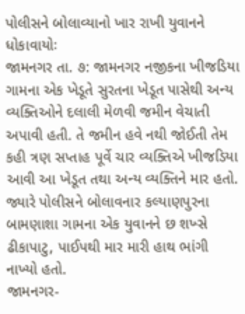પોલીસને બોલાવ્યાનો ખાર રાખી યુવાનને ધોકાવાયોઃ
જામનગર તા. ૭: જામનગર નજીકના ખીજડિયા ગામના એક ખેડૂતે સુરતના ખેડૂત પાસેથી અન્ય વ્યક્તિઓને દલાલી મેળવી જમીન વેચાતી અપાવી હતી. તે જમીન હવે નથી જોઈતી તેમ કહી ત્રણ સપ્તાહ પૂર્વે ચાર વ્યક્તિએ ખીજડિયા આવી આ ખેડૂત તથા અન્ય વ્યક્તિને માર હતો. જ્યારે પોલીસને બોલાવનાર કલ્યાણપુરના બામણાશા ગામના એક યુવાનને છ શખ્સે ઢીકાપાટુ, પાઈપથી માર મારી હાથ ભાંગી નાખ્યો હતો.
જામનગર-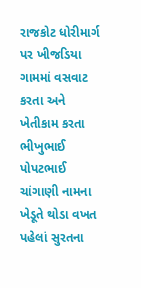રાજકોટ ધોરીમાર્ગ પર ખીજડિયા ગામમાં વસવાટ કરતા અને ખેતીકામ કરતા ભીખુભાઈ પોપટભાઈ ચાંગાણી નામના ખેડૂતે થોડા વખત પહેલાં સુરતના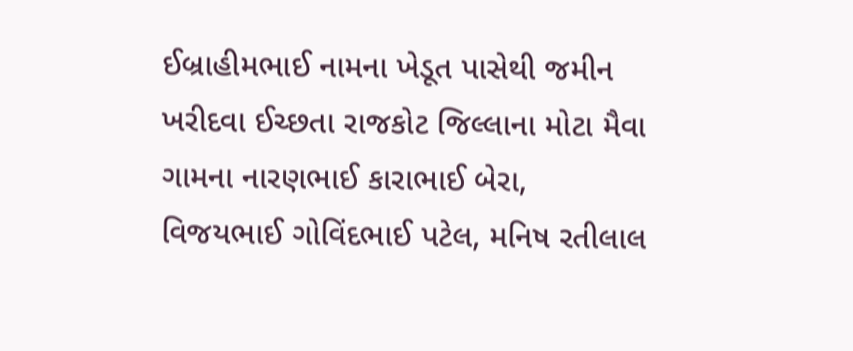ઈબ્રાહીમભાઈ નામના ખેડૂત પાસેથી જમીન ખરીદવા ઈચ્છતા રાજકોટ જિલ્લાના મોટા મૈવા ગામના નારણભાઈ કારાભાઈ બેરા, વિજયભાઈ ગોવિંદભાઈ પટેલ, મનિષ રતીલાલ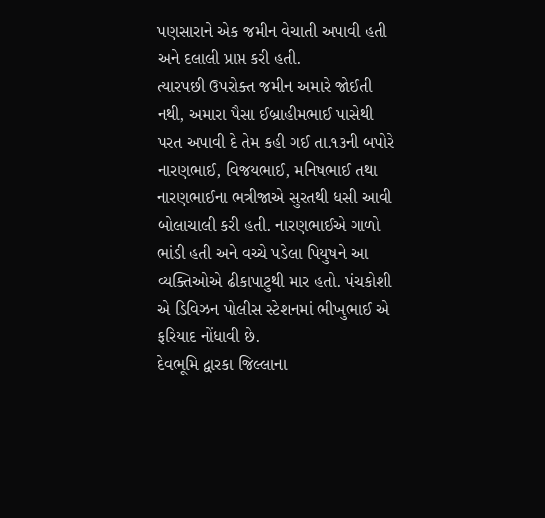પણસારાને એક જમીન વેચાતી અપાવી હતી અને દલાલી પ્રાપ્ત કરી હતી.
ત્યારપછી ઉપરોક્ત જમીન અમારે જોઈતી નથી, અમારા પૈસા ઈબ્રાહીમભાઈ પાસેથી પરત અપાવી દે તેમ કહી ગઈ તા.૧૩ની બપોરે નારણભાઈ, વિજયભાઈ, મનિષભાઈ તથા નારણભાઈના ભત્રીજાએ સુરતથી ધસી આવી બોલાચાલી કરી હતી. નારણભાઈએ ગાળો ભાંડી હતી અને વચ્ચે પડેલા પિયુષને આ વ્યક્તિઓએ ઢીકાપાટુથી માર હતો. પંચકોશી એ ડિવિઝન પોલીસ સ્ટેશનમાં ભીખુભાઈ એ ફરિયાદ નોંધાવી છે.
દેવભૂમિ દ્વારકા જિલ્લાના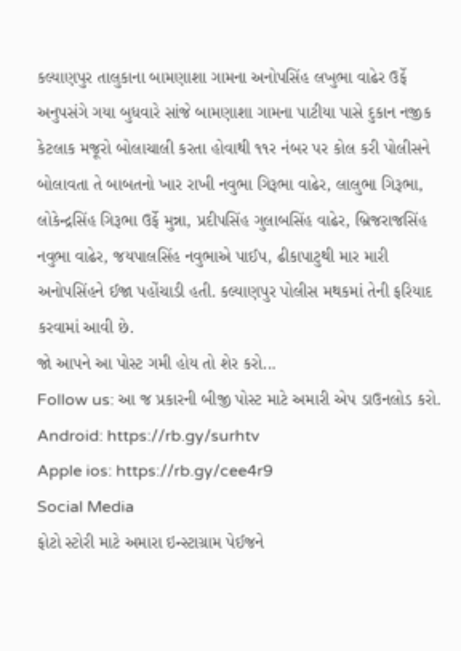કલ્યાણપુર તાલુકાના બામણાશા ગામના અનોપસિંહ લખુભા વાઢેર ઉર્ફે અનુપસંગે ગયા બુધવારે સાંજે બામણાશા ગામના પાટીયા પાસે દુકાન નજીક કેટલાક મજૂરો બોલાચાલી કરતા હોવાથી ૧૧ર નંબર પર કોલ કરી પોલીસને બોલાવતા તે બાબતનો ખાર રાખી નવુભા ગિરૂભા વાઢેર, લાલુભા ગિરૂભા, લોકેન્દ્રસિંહ ગિરૂભા ઉર્ફે મુન્ના, પ્રદીપસિંહ ગુલાબસિંહ વાઢેર, બ્રિજરાજસિંહ નવુભા વાઢેર, જયપાલસિંહ નવુભાએ પાઈપ, ઢીકાપાટુથી માર મારી અનોપસિંહને ઈજા પહોંચાડી હતી. કલ્યાણપુર પોલીસ મથકમાં તેની ફરિયાદ કરવામાં આવી છે.
જો આપને આ પોસ્ટ ગમી હોય તો શેર કરો...
Follow us: આ જ પ્રકારની બીજી પોસ્ટ માટે અમારી એપ ડાઉનલોડ કરો.
Android: https://rb.gy/surhtv
Apple ios: https://rb.gy/cee4r9
Social Media
ફોટો સ્ટોરી માટે અમારા ઇન્સ્ટાગ્રામ પેઈજને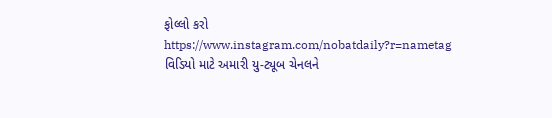ફોલ્લો કરો
https://www.instagram.com/nobatdaily?r=nametag
વિડિયો માટે અમારી યુ-ટ્યૂબ ચેનલને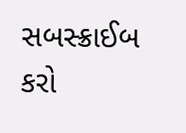સબસ્ક્રાઈબ કરો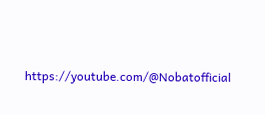https://youtube.com/@Nobatofficial